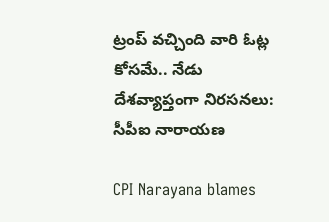ట్రంప్ వచ్చింది వారి ఓట్ల కోసమే.. నేడు దేశవ్యాప్తంగా నిరసనలు: సీపీఐ నారాయణ

CPI Narayana blames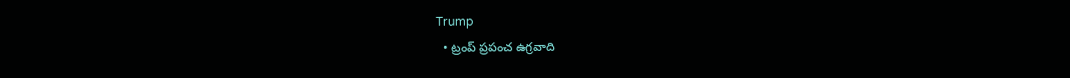Trump
  • ట్రంప్ ప్రపంచ ఉగ్రవాది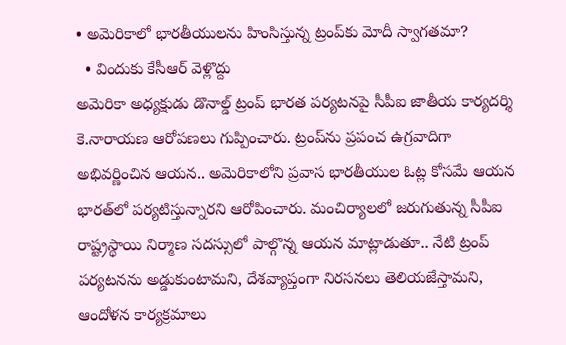• అమెరికాలో భారతీయులను హింసిస్తున్న ట్రంప్‌కు మోదీ స్వాగతమా?
  • విందుకు కేసీఆర్ వెళ్లొద్దు
అమెరికా అధ్యక్షుడు డొనాల్డ్ ట్రంప్ భారత పర్యటనపై సీపీఐ జాతీయ కార్యదర్శి కె.నారాయణ ఆరోపణలు గుప్పించారు. ట్రంప్‌ను ప్రపంచ ఉగ్రవాదిగా అభివర్ణించిన ఆయన.. అమెరికాలోని ప్రవాస భారతీయుల ఓట్ల కోసమే ఆయన భారత్‌లో పర్యటిస్తున్నారని ఆరోపించారు. మంచిర్యాలలో జరుగుతున్న సీపీఐ రాష్ట్రస్థాయి నిర్మాణ సదస్సులో పాల్గొన్న ఆయన మాట్లాడుతూ.. నేటి ట్రంప్ పర్యటనను అడ్డుకుంటామని, దేశవ్యాప్తంగా నిరసనలు తెలియజేస్తామని, ఆందోళన కార్యక్రమాలు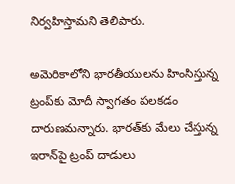నిర్వహిస్తామని తెలిపారు.

అమెరికాలోని భారతీయులను హింసిస్తున్న ట్రంప్‌కు మోదీ స్వాగతం పలకడం దారుణమన్నారు. భారత్‌కు మేలు చేస్తున్న ఇరాన్‌పై ట్రంప్ దాడులు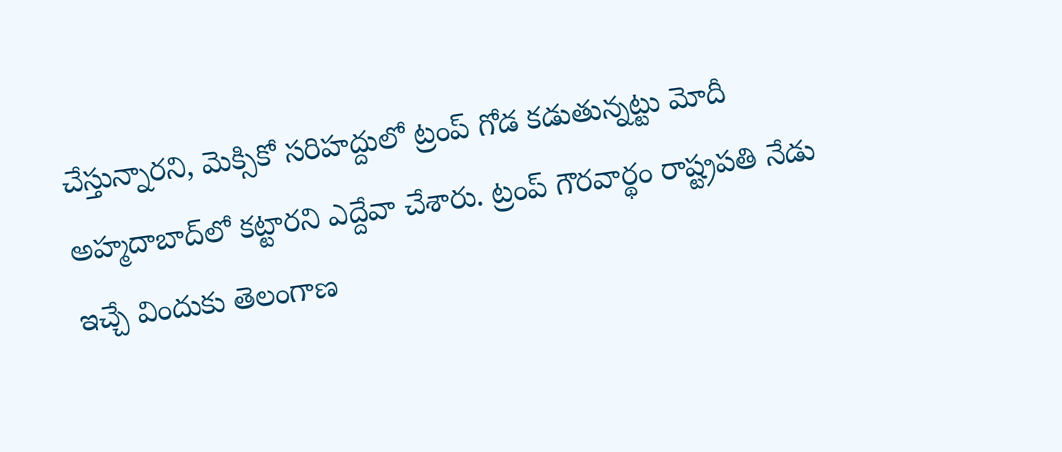చేస్తున్నారని, మెక్సికో సరిహద్దులో ట్రంప్ గోడ కడుతున్నట్టు మోదీ అహ్మదాబాద్‌లో కట్టారని ఎద్దేవా చేశారు. ట్రంప్ గౌరవార్థం రాష్ట్రపతి నేడు ఇచ్చే విందుకు తెలంగాణ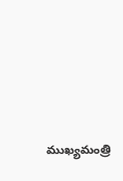ముఖ్యమంత్రి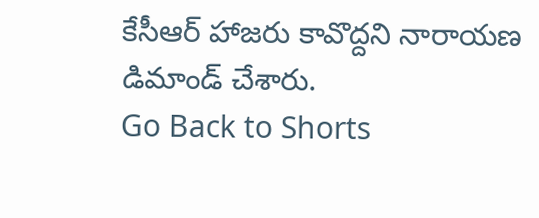కేసీఆర్ హాజరు కావొద్దని నారాయణ డిమాండ్ చేశారు.
Go Back to Shorts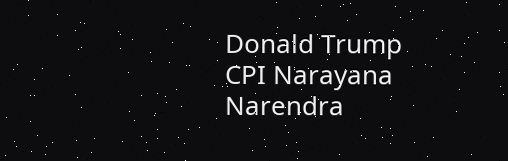Donald Trump
CPI Narayana
Narendra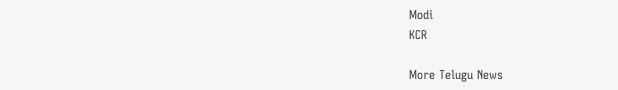Modi
KCR

More Telugu News